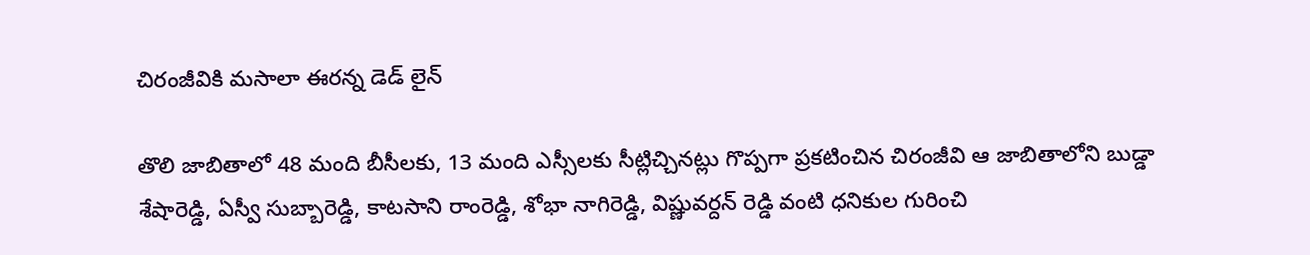చిరంజీవికి మసాలా ఈరన్న డెడ్ లైన్

తొలి జాబితాలో 48 మంది బీసీలకు, 13 మంది ఎస్సీలకు సీట్లిచ్చినట్లు గొప్పగా ప్రకటించిన చిరంజీవి ఆ జాబితాలోని బుడ్డా శేషారెడ్డి, ఏస్వీ సుబ్బారెడ్డి, కాటసాని రాంరెడ్డి, శోభా నాగిరెడ్డి, విష్ణువర్దన్ రెడ్డి వంటి ధనికుల గురించి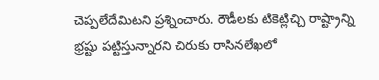చెప్పలేదేమిటని ప్రశ్నించారు. రౌడీలకు టికెట్లిచ్చి రాష్ట్రాన్ని భ్రష్టు పట్టిస్తున్నారని చిరుకు రాసినలేఖలో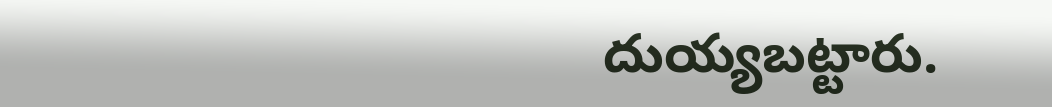దుయ్యబట్టారు.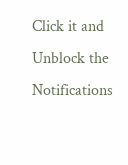Click it and Unblock the Notifications